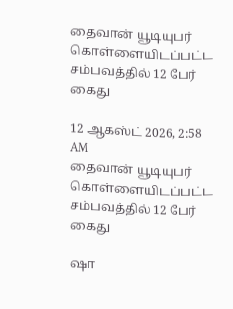தைவான் யூடியுபர் கொள்ளையிடப்பட்ட சம்பவத்தில் 12 பேர் கைது

12 ஆகஸ்ட் 2026, 2:58 AM
தைவான் யூடியுபர்  கொள்ளையிடப்பட்ட சம்பவத்தில் 12 பேர் கைது

ஷா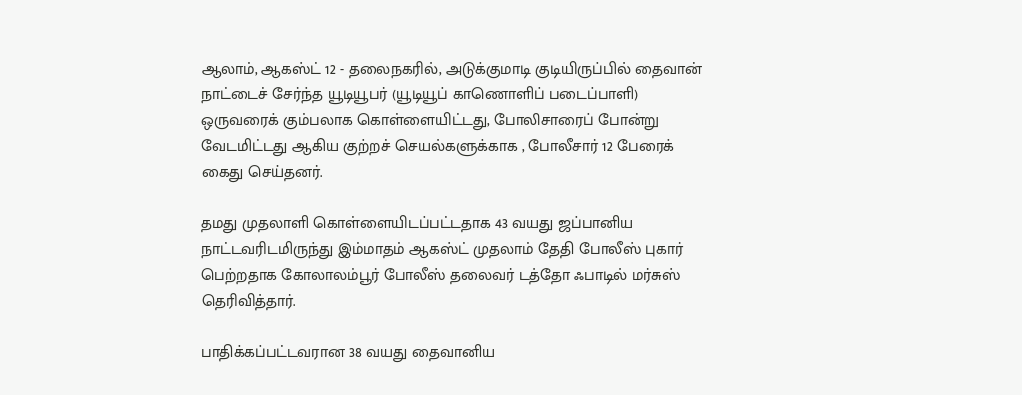ஆலாம், ஆகஸ்ட் 12 - தலைநகரில், அடுக்குமாடி குடியிருப்பில் தைவான் நாட்டைச் சேர்ந்த யூடியூபர் (யூடியூப் காணொளிப் படைப்பாளி) ஒருவரைக் கும்பலாக கொள்ளையிட்டது, போலிசாரைப் போன்று வேடமிட்டது ஆகிய குற்றச் செயல்களுக்காக , போலீசார் 12 பேரைக் கைது செய்தனர்.

தமது முதலாளி கொள்ளையிடப்பட்டதாக 43 வயது ஜப்பானிய நாட்டவரிடமிருந்து இம்மாதம் ஆகஸ்ட் முதலாம் தேதி போலீஸ் புகார் பெற்றதாக கோலாலம்பூர் போலீஸ் தலைவர் டத்தோ ஃபாடில் மர்சுஸ் தெரிவித்தார்.

பாதிக்கப்பட்டவரான 38 வயது தைவானிய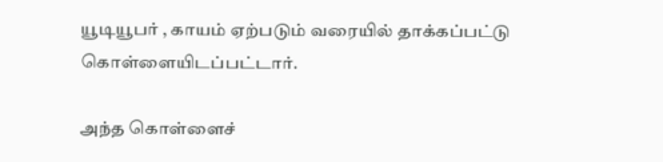யூடியூபர் , காயம் ஏற்படும் வரையில் தாக்கப்பட்டு கொள்ளையிடப்பட்டார்.

அந்த கொள்ளைச்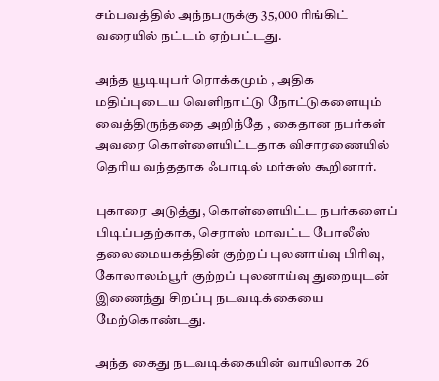சம்பவத்தில் அந்நபருக்கு 35,000 ரிங்கிட் வரையில் நட்டம் ஏற்பட்டது.

அந்த யூடியுபர் ரொக்கமும் , அதிக மதிப்புடைய வெளிநாட்டு நோட்டுகளையும் வைத்திருந்ததை அறிந்தே , கைதான நபர்கள் அவரை கொள்ளையிட்டதாக விசாரணையில் தெரிய வந்ததாக ஃபாடில் மர்சுஸ் கூறினார்.

புகாரை அடுத்து, கொள்ளையிட்ட நபர்களைப் பிடிப்பதற்காக, செராஸ் மாவட்ட போலீஸ் தலைமையகத்தின் குற்றப் புலனாய்வு பிரிவு, கோலாலம்பூர் குற்றப் புலனாய்வு துறையுடன் இணைந்து சிறப்பு நடவடிக்கையை மேற்கொண்டது.

அந்த கைது நடவடிக்கையின் வாயிலாக 26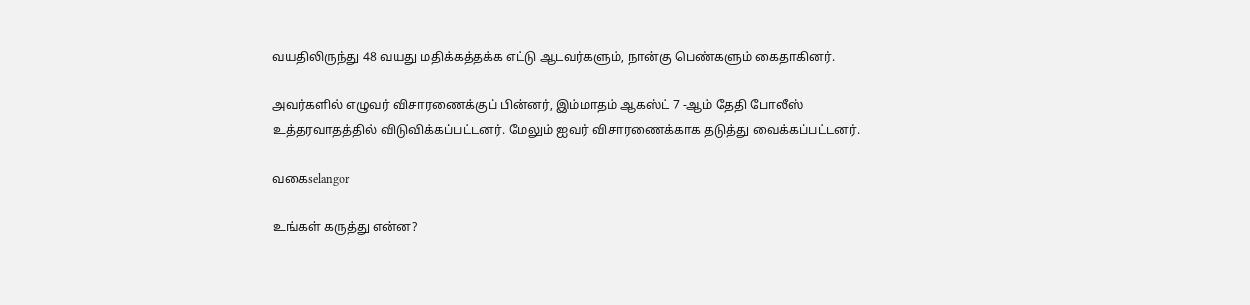வயதிலிருந்து 48 வயது மதிக்கத்தக்க எட்டு ஆடவர்களும், நான்கு பெண்களும் கைதாகினர்.

அவர்களில் எழுவர் விசாரணைக்குப் பின்னர், இம்மாதம் ஆகஸ்ட் 7 -ஆம் தேதி போலீஸ் உத்தரவாதத்தில் விடுவிக்கப்பட்டனர். மேலும் ஐவர் விசாரணைக்காக தடுத்து வைக்கப்பட்டனர்.

வகைselangor

உங்கள் கருத்து என்ன?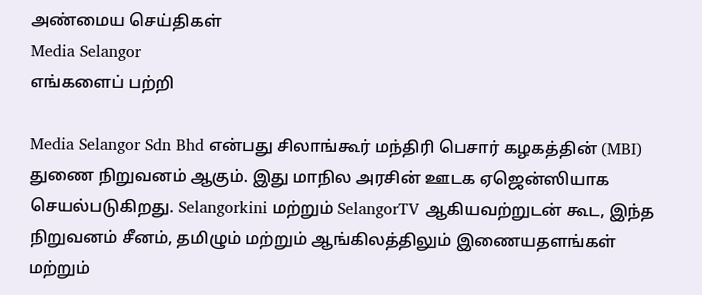அண்மைய செய்திகள்
Media Selangor
எங்களைப் பற்றி

Media Selangor Sdn Bhd என்பது சிலாங்கூர் மந்திரி பெசார் கழகத்தின் (MBI) துணை நிறுவனம் ஆகும். இது மாநில அரசின் ஊடக ஏஜென்ஸியாக செயல்படுகிறது. Selangorkini மற்றும் SelangorTV ஆகியவற்றுடன் கூட, இந்த நிறுவனம் சீனம், தமிழும் மற்றும் ஆங்கிலத்திலும் இணையதளங்கள் மற்றும்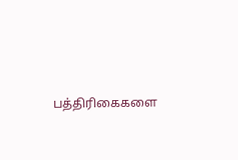பத்திரிகைகளை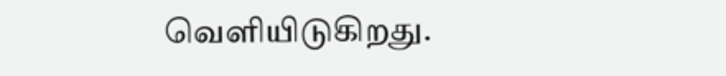வெளியிடுகிறது.